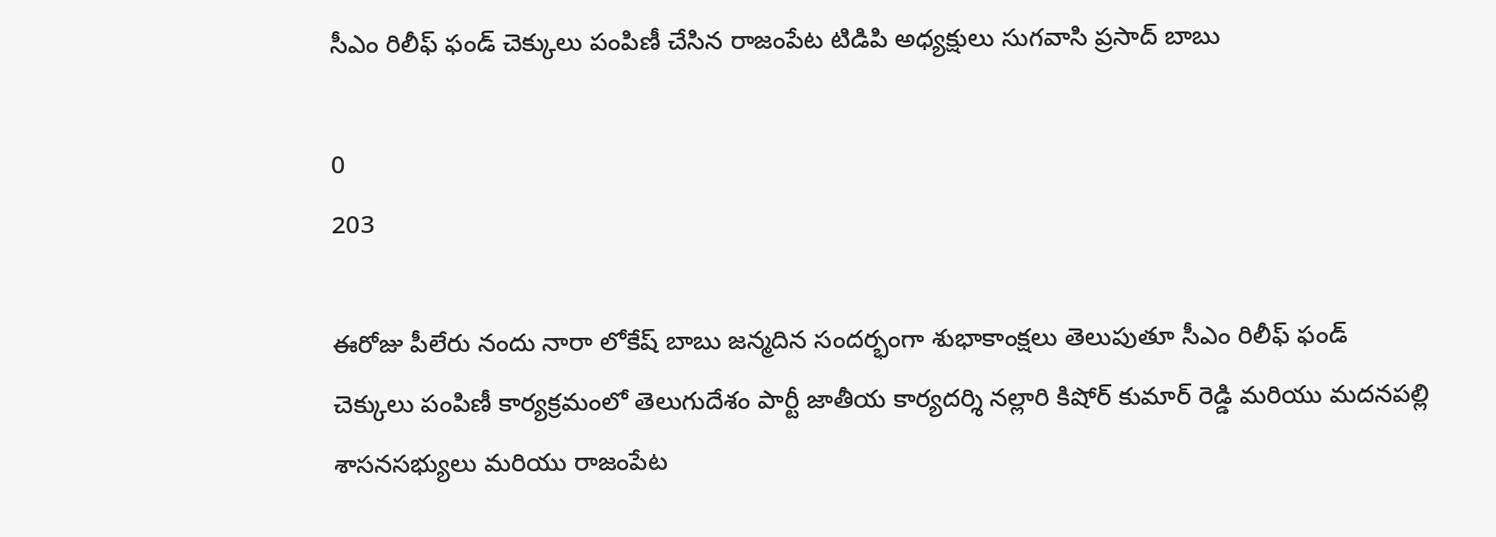సీఎం రిలీఫ్ ఫండ్ చెక్కులు పంపిణీ చేసిన రాజంపేట టిడిపి అధ్యక్షులు సుగవాసి ప్రసాద్ బాబు

0
203

ఈరోజు పీలేరు నందు నారా లోకేష్ బాబు జన్మదిన సందర్భంగా శుభాకాంక్షలు తెలుపుతూ సీఎం రిలీఫ్ ఫండ్ చెక్కులు పంపిణీ కార్యక్రమంలో తెలుగుదేశం పార్టీ జాతీయ కార్యదర్శి నల్లారి కిషోర్ కుమార్ రెడ్డి మరియు మదనపల్లి శాసనసభ్యులు మరియు రాజంపేట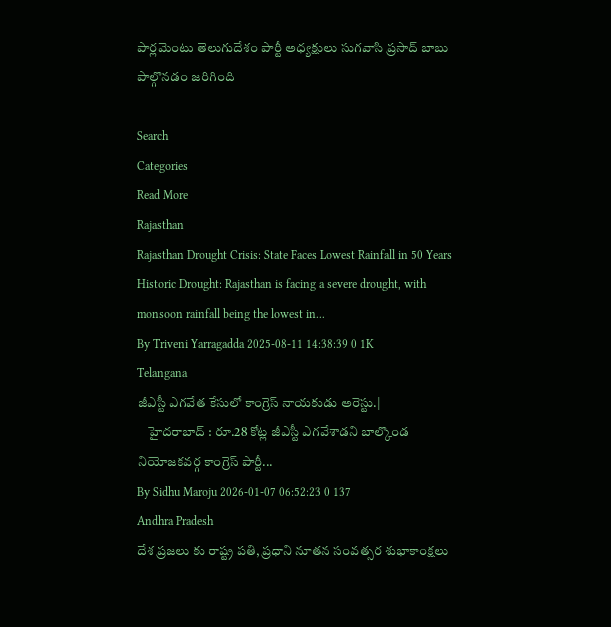పార్లమెంటు తెలుగుదేశం పార్టీ అధ్యక్షులు సుగవాసి ప్రసాద్ బాబు పాల్గొనడం జరిగింది

Search
Categories
Read More
Rajasthan
Rajasthan Drought Crisis: State Faces Lowest Rainfall in 50 Years
Historic Drought: Rajasthan is facing a severe drought, with monsoon rainfall being the lowest in...
By Triveni Yarragadda 2025-08-11 14:38:39 0 1K
Telangana
జీఎస్టీ ఎగవేత కేసులో కాంగ్రెస్ నాయకుడు అరెస్టు.|
    హైదరాబాద్ : రూ.28 కోట్ల జీఎస్టీ ఎగవేశాడని బాల్కొండ నియోజకవర్గ కాంగ్రెస్ పార్టీ...
By Sidhu Maroju 2026-01-07 06:52:23 0 137
Andhra Pradesh
దేశ ప్రజలు కు రాష్ట్ర పతి, ప్రధాని నూతన సంవత్సర శుభాకాంక్షలు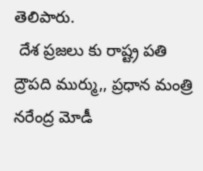తెలిపారు.
 దేశ ప్రజలు కు రాష్ట్ర పతి ద్రౌపది ముర్ము,, ప్రధాన మంత్రి నరేంద్ర మోడీ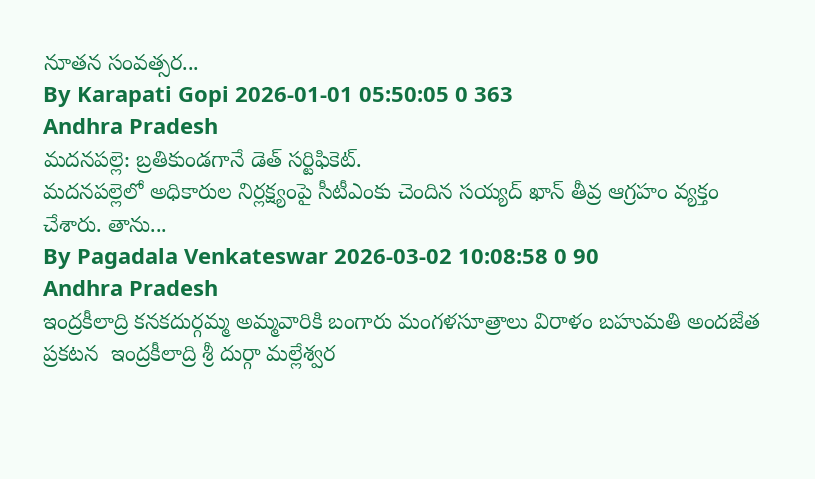నూతన సంవత్సర...
By Karapati Gopi 2026-01-01 05:50:05 0 363
Andhra Pradesh
మదనపల్లె: బ్రతికుండగానే డెత్ సర్టిఫికెట్.
మదనపల్లెలో అధికారుల నిర్లక్ష్యంపై సీటీఎంకు చెందిన సయ్యద్ ఖాన్ తీవ్ర ఆగ్రహం వ్యక్తం చేశారు. తాను...
By Pagadala Venkateswar 2026-03-02 10:08:58 0 90
Andhra Pradesh
ఇంద్రకీలాద్రి కనకదుర్గమ్మ అమ్మవారికి బంగారు మంగళసూత్రాలు విరాళం బహుమతి అందజేత
ప్రకటన  ఇంద్రకీలాద్రి శ్రీ దుర్గా మల్లేశ్వర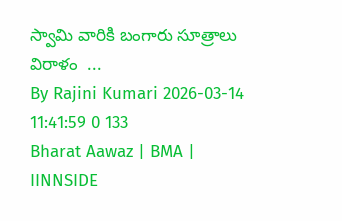స్వామి వారికి బంగారు సూత్రాలు విరాళం  ...
By Rajini Kumari 2026-03-14 11:41:59 0 133
Bharat Aawaz | BMA | IINNSIDE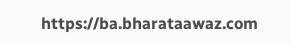https://ba.bharataawaz.com